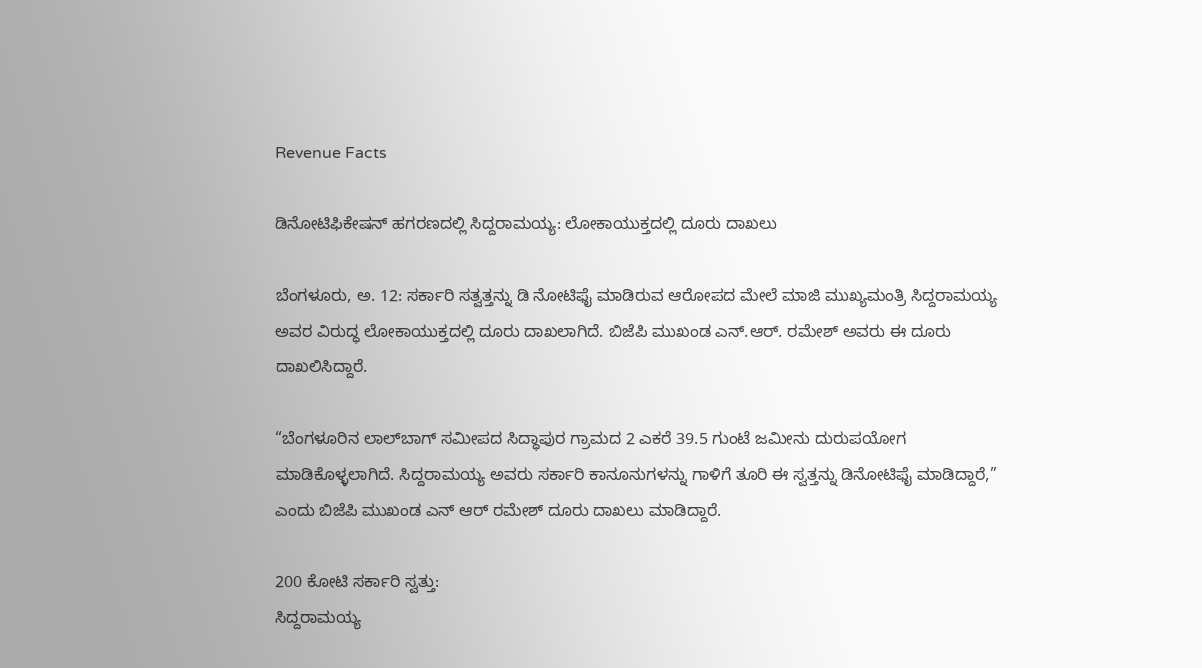Revenue Facts

ಡಿನೋಟಿಫಿಕೇಷನ್ ಹಗರಣದಲ್ಲಿ ಸಿದ್ದರಾಮಯ್ಯ: ಲೋಕಾಯುಕ್ತದಲ್ಲಿ ದೂರು ದಾಖಲು

ಬೆಂಗಳೂರು, ಅ. 12: ಸರ್ಕಾರಿ ಸತ್ವತ್ತನ್ನು ಡಿ ನೋಟಿಫೈ ಮಾಡಿರುವ ಆರೋಪದ ಮೇಲೆ ಮಾಜಿ ಮುಖ್ಯಮಂತ್ರಿ ಸಿದ್ದರಾಮಯ್ಯ ಅವರ ವಿರುದ್ಧ ಲೋಕಾಯುಕ್ತದಲ್ಲಿ ದೂರು ದಾಖಲಾಗಿದೆ. ಬಿಜೆಪಿ ಮುಖಂಡ ಎನ್‌.ಆರ್. ರಮೇಶ್ ಅವರು ಈ ದೂರು ದಾಖಲಿಸಿದ್ದಾರೆ.

“ಬೆಂಗಳೂರಿನ ಲಾಲ್‌ಬಾಗ್ ಸಮೀಪದ ಸಿದ್ಧಾಪುರ ಗ್ರಾಮದ 2 ಎಕರೆ 39.5 ಗುಂಟೆ ಜಮೀನು ದುರುಪಯೋಗ ಮಾಡಿಕೊಳ್ಳಲಾಗಿದೆ. ಸಿದ್ದರಾಮಯ್ಯ ಅವರು ಸರ್ಕಾರಿ ಕಾನೂನುಗಳನ್ನು ಗಾಳಿಗೆ ತೂರಿ ಈ ಸ್ವತ್ತನ್ನು ಡಿನೋಟಿಫೈ ಮಾಡಿದ್ದಾರೆ,” ಎಂದು ಬಿಜೆಪಿ ಮುಖಂಡ ಎನ್ ಆರ್ ರಮೇಶ್ ದೂರು ದಾಖಲು ಮಾಡಿದ್ದಾರೆ.

200 ಕೋಟಿ ಸರ್ಕಾರಿ ಸ್ವತ್ತು:
ಸಿದ್ದರಾಮಯ್ಯ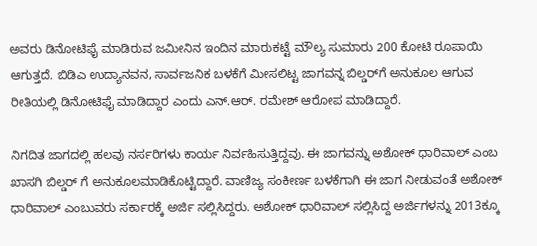ಅವರು ಡಿನೋಟಿಫೈ ಮಾಡಿರುವ ಜಮೀನಿನ ಇಂದಿನ ಮಾರುಕಟ್ಟೆ ಮೌಲ್ಯ ಸುಮಾರು 200 ಕೋಟಿ ರೂಪಾಯಿ ಆಗುತ್ತದೆ. ಬಿಡಿಎ ಉದ್ಯಾನವನ, ಸಾರ್ವಜನಿಕ ಬಳಕೆಗೆ ಮೀಸಲಿಟ್ಟ ಜಾಗವನ್ನ ಬಿಲ್ಡರ್‌ಗೆ ಅನುಕೂಲ ಆಗುವ ರೀತಿಯಲ್ಲಿ ಡಿನೋಟಿಫೈ ಮಾಡಿದ್ದಾರ ಎಂದು ಎನ್‌.ಆರ್. ರಮೇಶ್ ಆರೋಪ ಮಾಡಿದ್ದಾರೆ.

ನಿಗದಿತ ಜಾಗದಲ್ಲಿ ಹಲವು ನರ್ಸರಿಗಳು ಕಾರ್ಯ ನಿರ್ವಹಿಸುತ್ತಿದ್ದವು. ಈ ಜಾಗವನ್ನು ಅಶೋಕ್ ಧಾರಿವಾಲ್ ಎಂಬ ಖಾಸಗಿ ಬಿಲ್ಡರ್ ಗೆ ಅನುಕೂಲಮಾಡಿಕೊಟ್ಟಿದ್ದಾರೆ. ವಾಣಿಜ್ಯ ಸಂಕೀರ್ಣ ಬಳಕೆಗಾಗಿ ಈ ಜಾಗ ನೀಡುವಂತೆ ಅಶೋಕ್ ಧಾರಿವಾಲ್ ಎಂಬುವರು ಸರ್ಕಾರಕ್ಕೆ ಅರ್ಜಿ ಸಲ್ಲಿಸಿದ್ದರು. ಅಶೋಕ್ ಧಾರಿವಾಲ್ ಸಲ್ಲಿಸಿದ್ದ ಅರ್ಜಿಗಳನ್ನು 2013ಕ್ಕೂ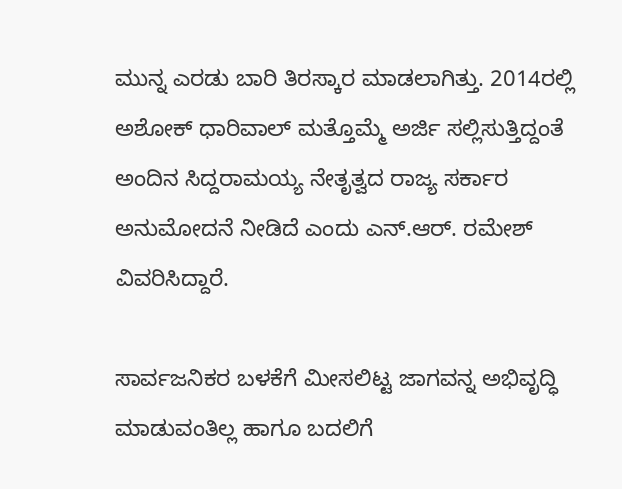ಮುನ್ನ ಎರಡು ಬಾರಿ ತಿರಸ್ಕಾರ ಮಾಡಲಾಗಿತ್ತು. 2014ರಲ್ಲಿ ಅಶೋಕ್ ಧಾರಿವಾಲ್ ಮತ್ತೊಮ್ಮೆ ಅರ್ಜಿ ಸಲ್ಲಿಸುತ್ತಿದ್ದಂತೆ ಅಂದಿನ ಸಿದ್ದರಾಮಯ್ಯ ನೇತೃತ್ವದ ರಾಜ್ಯ ಸರ್ಕಾರ ಅನುಮೋದನೆ ನೀಡಿದೆ ಎಂದು ಎನ್‌.ಆರ್. ರಮೇಶ್ ವಿವರಿಸಿದ್ದಾರೆ.

ಸಾರ್ವಜನಿಕರ ಬಳಕೆಗೆ ಮೀಸಲಿಟ್ಟ ಜಾಗವನ್ನ ಅಭಿವೃದ್ಧಿ ಮಾಡುವಂತಿಲ್ಲ ಹಾಗೂ ಬದಲಿಗೆ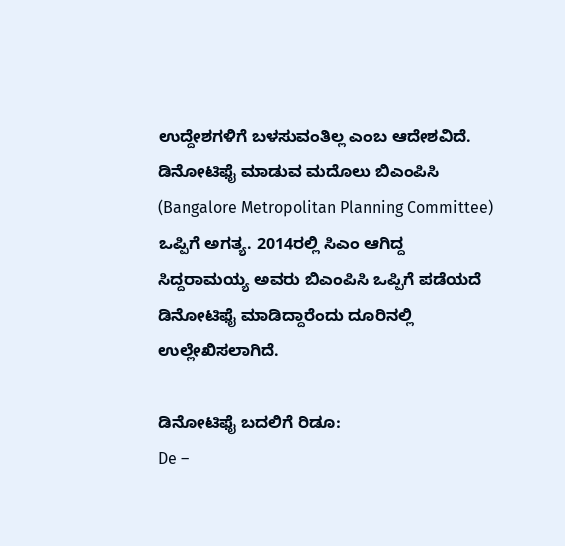ಉದ್ದೇಶಗಳಿಗೆ ಬಳಸುವಂತಿಲ್ಲ ಎಂಬ ಆದೇಶವಿದೆ. ಡಿನೋಟಿಫೈ ಮಾಡುವ ಮದೊಲು ಬಿಎಂಪಿಸಿ (Bangalore Metropolitan Planning Committee) ಒಪ್ಪಿಗೆ ಅಗತ್ಯ. 2014ರಲ್ಲಿ ಸಿಎಂ ಆಗಿದ್ದ ಸಿದ್ದರಾಮಯ್ಯ ಅವರು ಬಿಎಂಪಿಸಿ ಒಪ್ಪಿಗೆ ಪಡೆಯದೆ ಡಿನೋಟಿಫೈ ಮಾಡಿದ್ದಾರೆಂದು ದೂರಿನಲ್ಲಿ ಉಲ್ಲೇಖಿಸಲಾಗಿದೆ.

ಡಿನೋಟಿಫೈ ಬದಲಿಗೆ ರಿಡೂ:
De –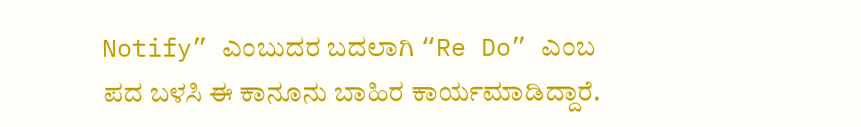Notify” ಎಂಬುದರ ಬದಲಾಗಿ “Re Do” ಎಂಬ ಪದ ಬಳಸಿ ಈ ಕಾನೂನು ಬಾಹಿರ ಕಾರ್ಯಮಾಡಿದ್ದಾರೆ.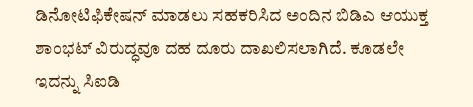ಡಿನೋಟಿಫಿಕೇಷನ್ ಮಾಡಲು ಸಹಕರಿಸಿದ ಅಂದಿನ ಬಿಡಿಎ ಆಯುಕ್ತ ಶಾಂಭಟ್ ವಿರುದ್ಧವೂ ದಹ ದೂರು ದಾಖಲಿಸಲಾಗಿದೆ. ಕೂಡಲೇ ಇದನ್ನು ಸಿಐಡಿ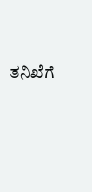ತನಿಖೆಗೆ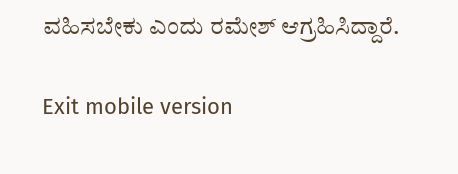ವಹಿಸಬೇಕು ಎಂದು ರಮೇಶ್ ಆಗ್ರಹಿಸಿದ್ದಾರೆ.

Exit mobile version